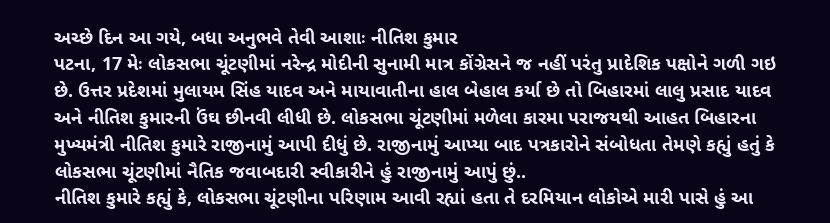અચ્છે દિન આ ગયે, બધા અનુભવે તેવી આશાઃ નીતિશ કુમાર
પટના, 17 મેઃ લોકસભા ચૂંટણીમાં નરેન્દ્ર મોદીની સુનામી માત્ર કોંગ્રેસને જ નહીં પરંતુ પ્રાદેશિક પક્ષોને ગળી ગઇ છે. ઉત્તર પ્રદેશમાં મુલાયમ સિંહ યાદવ અને માયાવાતીના હાલ બેહાલ કર્યા છે તો બિહારમાં લાલુ પ્રસાદ યાદવ અને નીતિશ કુમારની ઉંઘ છીનવી લીધી છે. લોકસભા ચૂંટણીમાં મળેલા કારમા પરાજયથી આહત બિહારના મુખ્યમંત્રી નીતિશ કુમારે રાજીનામું આપી દીધું છે. રાજીનામું આપ્યા બાદ પત્રકારોને સંબોધતા તેમણે કહ્યું હતું કે લોકસભા ચૂંટણીમાં નૈતિક જવાબદારી સ્વીકારીને હું રાજીનામું આપું છું..
નીતિશ કુમારે કહ્યું કે, લોકસભા ચૂંટણીના પરિણામ આવી રહ્યાં હતા તે દરમિયાન લોકોએ મારી પાસે હું આ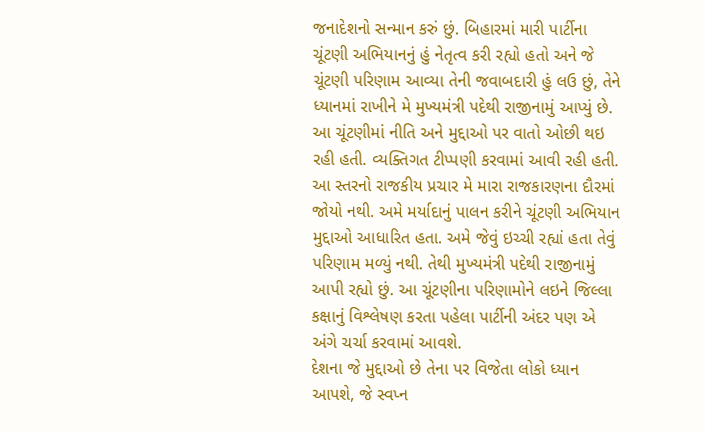જનાદેશનો સન્માન કરું છું. બિહારમાં મારી પાર્ટીના ચૂંટણી અભિયાનનું હું નેતૃત્વ કરી રહ્યો હતો અને જે ચૂંટણી પરિણામ આવ્યા તેની જવાબદારી હું લઉ છું, તેને ધ્યાનમાં રાખીને મે મુખ્યમંત્રી પદેથી રાજીનામું આપ્યું છે.
આ ચૂંટણીમાં નીતિ અને મુદ્દાઓ પર વાતો ઓછી થઇ રહી હતી. વ્યક્તિગત ટીપ્પણી કરવામાં આવી રહી હતી. આ સ્તરનો રાજકીય પ્રચાર મે મારા રાજકારણના દૌરમાં જોયો નથી. અમે મર્યાદાનું પાલન કરીને ચૂંટણી અભિયાન મુદ્દાઓ આધારિત હતા. અમે જેવું ઇચ્ચી રહ્યાં હતા તેવું પરિણામ મળ્યું નથી. તેથી મુખ્યમંત્રી પદેથી રાજીનામું આપી રહ્યો છું. આ ચૂંટણીના પરિણામોને લઇને જિલ્લા કક્ષાનું વિશ્લેષણ કરતા પહેલા પાર્ટીની અંદર પણ એ અંગે ચર્ચા કરવામાં આવશે.
દેશના જે મુદ્દાઓ છે તેના પર વિજેતા લોકો ધ્યાન આપશે, જે સ્વપ્ન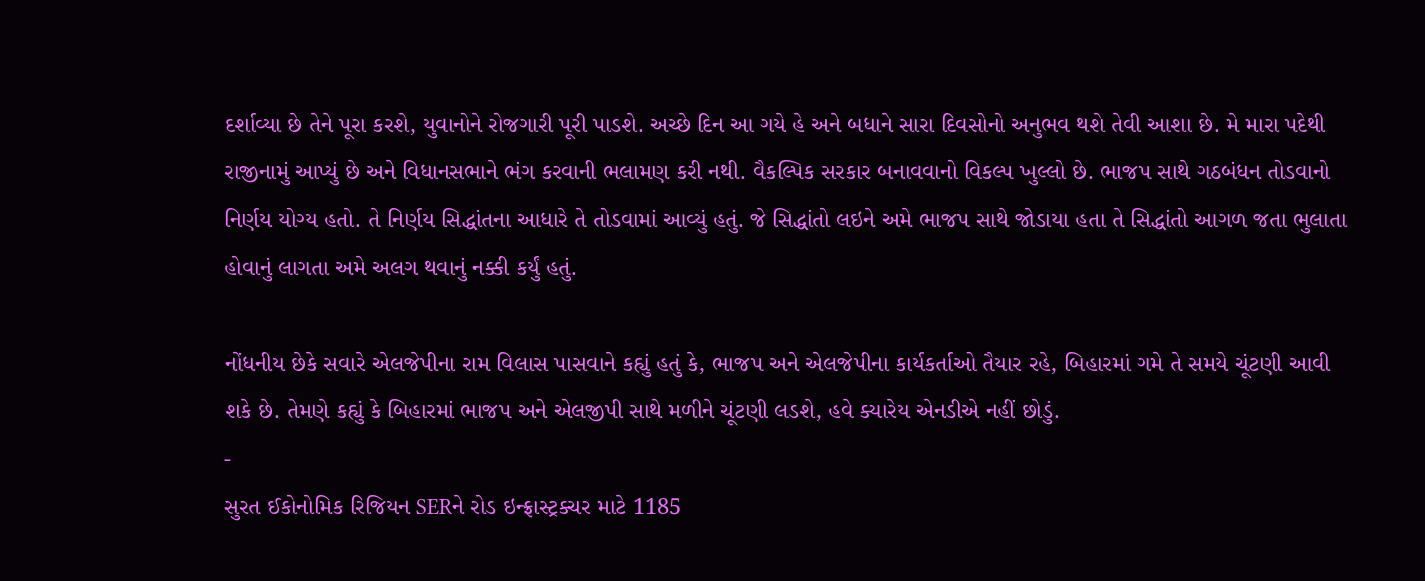દર્શાવ્યા છે તેને પૂરા કરશે, યુવાનોને રોજગારી પૂરી પાડશે. અચ્છે દિન આ ગયે હે અને બધાને સારા દિવસોનો અનુભવ થશે તેવી આશા છે. મે મારા પદેથી રાજીનામું આપ્યું છે અને વિધાનસભાને ભંગ કરવાની ભલામણ કરી નથી. વૈકલ્પિક સરકાર બનાવવાનો વિકલ્પ ખુલ્લો છે. ભાજપ સાથે ગઠબંધન તોડવાનો નિર્ણય યોગ્ય હતો. તે નિર્ણય સિદ્ધાંતના આધારે તે તોડવામાં આવ્યું હતું. જે સિદ્ધાંતો લઇને અમે ભાજપ સાથે જોડાયા હતા તે સિદ્ધાંતો આગળ જતા ભુલાતા હોવાનું લાગતા અમે અલગ થવાનું નક્કી કર્યું હતું.

નોંધનીય છેકે સવારે એલજેપીના રામ વિલાસ પાસવાને કહ્યું હતું કે, ભાજપ અને એલજેપીના કાર્યકર્તાઓ તૈયાર રહે, બિહારમાં ગમે તે સમયે ચૂંટણી આવી શકે છે. તેમણે કહ્યું કે બિહારમાં ભાજપ અને એલજીપી સાથે મળીને ચૂંટણી લડશે, હવે ક્યારેય એનડીએ નહીં છોડું.
-
સુરત ઈકોનોમિક રિજિયન SERને રોડ ઇન્ફ્રાસ્ટ્રક્ચર માટે 1185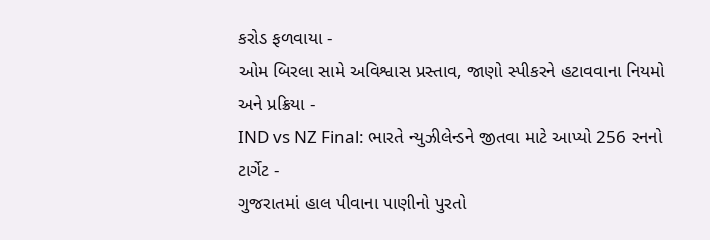કરોડ ફળવાયા -
ઓમ બિરલા સામે અવિશ્વાસ પ્રસ્તાવ, જાણો સ્પીકરને હટાવવાના નિયમો અને પ્રક્રિયા -
IND vs NZ Final: ભારતે ન્યુઝીલેન્ડને જીતવા માટે આપ્યો 256 રનનો ટાર્ગેટ -
ગુજરાતમાં હાલ પીવાના પાણીનો પુરતો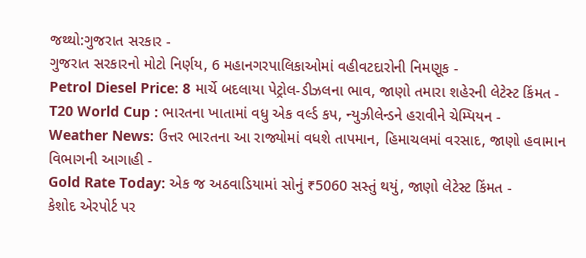જથ્થો:ગુજરાત સરકાર -
ગુજરાત સરકારનો મોટો નિર્ણય, 6 મહાનગરપાલિકાઓમાં વહીવટદારોની નિમણૂક -
Petrol Diesel Price: 8 માર્ચે બદલાયા પેટ્રોલ-ડીઝલના ભાવ, જાણો તમારા શહેરની લેટેસ્ટ કિંમત -
T20 World Cup : ભારતના ખાતામાં વધુ એક વર્લ્ડ કપ, ન્યુઝીલેન્ડને હરાવીને ચેમ્પિયન -
Weather News: ઉત્તર ભારતના આ રાજ્યોમાં વધશે તાપમાન, હિમાચલમાં વરસાદ, જાણો હવામાન વિભાગની આગાહી -
Gold Rate Today: એક જ અઠવાડિયામાં સોનું ₹5060 સસ્તું થયું, જાણો લેટેસ્ટ કિંમત -
કેશોદ એરપોર્ટ પર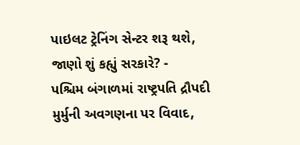પાઇલટ ટ્રેનિંગ સેન્ટર શરૂ થશે, જાણો શું કહ્યું સરકારે? -
પશ્ચિમ બંગાળમાં રાષ્ટ્રપતિ દ્રૌપદી મુર્મુની અવગણના પર વિવાદ,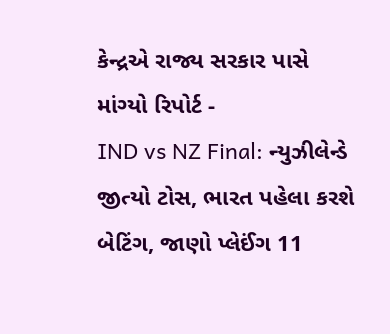કેન્દ્રએ રાજ્ય સરકાર પાસે માંગ્યો રિપોર્ટ -
IND vs NZ Final: ન્યુઝીલેન્ડે જીત્યો ટોસ, ભારત પહેલા કરશે બેટિંગ, જાણો પ્લેઈંગ 11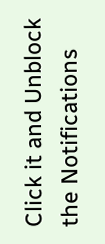Click it and Unblock the Notifications